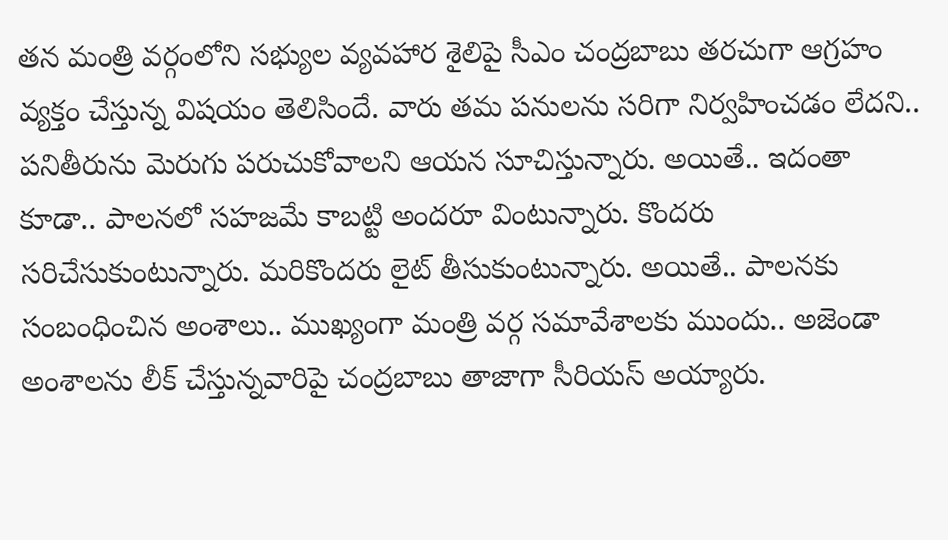తన మంత్రి వర్గంలోని సభ్యుల వ్యవహార శైలిపై సీఎం చంద్రబాబు తరచుగా ఆగ్రహం వ్యక్తం చేస్తున్న విషయం తెలిసిందే. వారు తమ పనులను సరిగా నిర్వహించడం లేదని.. పనితీరును మెరుగు పరుచుకోవాలని ఆయన సూచిస్తున్నారు. అయితే.. ఇదంతా కూడా.. పాలనలో సహజమే కాబట్టి అందరూ వింటున్నారు. కొందరు సరిచేసుకుంటున్నారు. మరికొందరు లైట్ తీసుకుంటున్నారు. అయితే.. పాలనకు సంబంధించిన అంశాలు.. ముఖ్యంగా మంత్రి వర్గ సమావేశాలకు ముందు.. అజెండా అంశాలను లీక్ చేస్తున్నవారిపై చంద్రబాబు తాజాగా సీరియస్ అయ్యారు.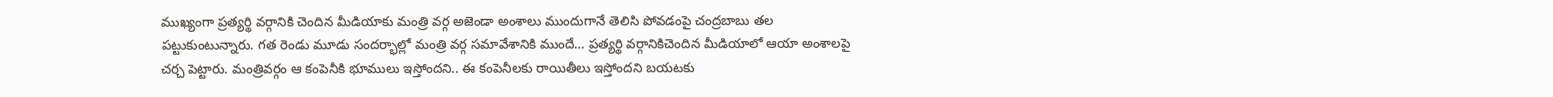ముఖ్యంగా ప్రత్యర్థి వర్గానికి చెందిన మీడియాకు మంత్రి వర్గ అజెండా అంశాలు ముందుగానే తెలిసి పోవడంపై చంద్రబాబు తల పట్టుకుంటున్నారు. గత రెండు మూడు సందర్భాల్లో మంత్రి వర్గ సమావేశానికి ముందే… ప్రత్యర్థి వర్గానికిచెందిన మీడియాలో ఆయా అంశాలపై చర్చ పెట్టారు. మంత్రివర్గం ఆ కంపెనీకి భూములు ఇస్తోందని.. ఈ కంపెనీలకు రాయితీలు ఇస్తోందని బయటకు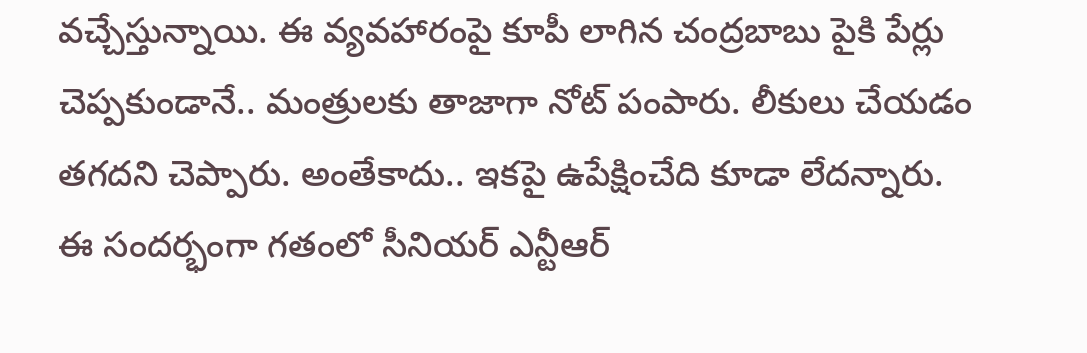వచ్చేస్తున్నాయి. ఈ వ్యవహారంపై కూపీ లాగిన చంద్రబాబు పైకి పేర్లు చెప్పకుండానే.. మంత్రులకు తాజాగా నోట్ పంపారు. లీకులు చేయడం తగదని చెప్పారు. అంతేకాదు.. ఇకపై ఉపేక్షించేది కూడా లేదన్నారు.
ఈ సందర్భంగా గతంలో సీనియర్ ఎన్టీఆర్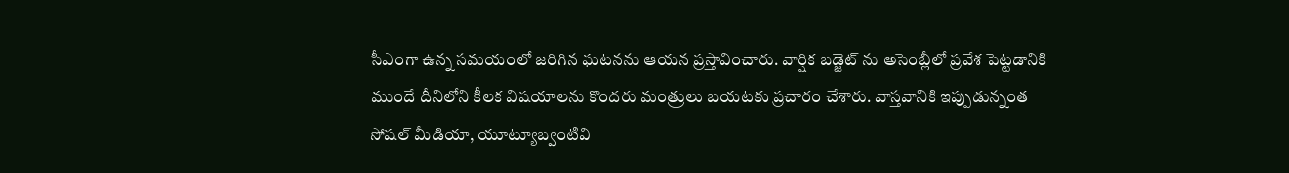సీఎంగా ఉన్న సమయంలో జరిగిన ఘటనను ఆయన ప్రస్తావించారు. వార్షిక బడ్జెట్ ను అసెంబ్లీలో ప్రవేశ పెట్టడానికి ముందే దీనిలోని కీలక విషయాలను కొందరు మంత్రులు బయటకు ప్రచారం చేశారు. వాస్తవానికి ఇప్పుడున్నంత సోషల్ మీడియా, యూట్యూబ్వంటివి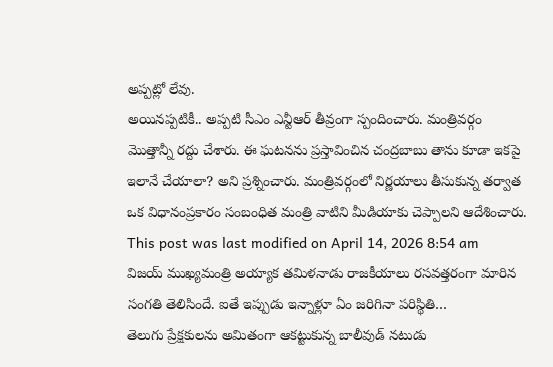అప్పట్లో లేవు.
అయినప్పటికీ.. అప్పటి సీఎం ఎన్టీఆర్ తీవ్రంగా స్పందించారు. మంత్రివర్గం మొత్తాన్నీ రద్దు చేశారు. ఈ ఘటనను ప్రస్తావించిన చంద్రబాబు తాను కూడా ఇకపై ఇలానే చేయాలా? అని ప్రశ్నించారు. మంత్రివర్గంలో నిర్ణయాలు తీసుకున్న తర్వాత ఒక విధానంప్రకారం సంబంధిత మంత్రి వాటిని మీడియాకు చెప్పాలని ఆదేశించారు.
This post was last modified on April 14, 2026 8:54 am
విజయ్ ముఖ్యమంత్రి అయ్యాక తమిళనాడు రాజకీయాలు రసవత్తరంగా మారిన సంగతి తెలిసిందే. ఐతే ఇప్పుడు ఇన్నాళ్లూ ఏం జరిగినా పరిస్థితి…
తెలుగు ప్రేక్షకులను అమితంగా ఆకట్టుకున్న బాలీవుడ్ నటుడు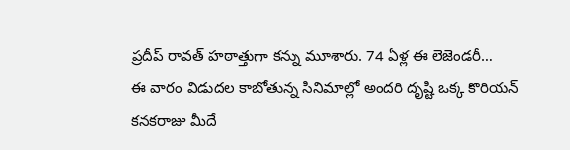ప్రదీప్ రావత్ హఠాత్తుగా కన్ను మూశారు. 74 ఏళ్ల ఈ లెజెండరీ…
ఈ వారం విడుదల కాబోతున్న సినిమాల్లో అందరి దృష్టి ఒక్క కొరియన్ కనకరాజు మీదే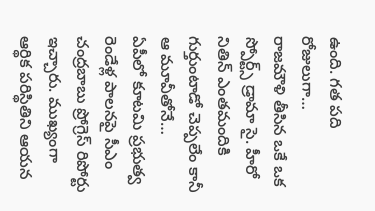ఉంది. గత పది రోజులుగా…
రాజమౌళి తీసిన ఒకే ఒక స్పోర్ట్స్ డ్రామా సై. హీరో నితిన్ ఎంతమందికి గుర్తుంటాడో చెప్పలేం కానీ ఆ మూవీతోనే…
ఏపీలో కూటమి ప్రభుత్వ రెండేళ్ల పాలనపై సీఎం చంద్రబాబు ప్రోగ్రెస్ రిపోర్టు ఇచ్చారు. ముఖ్యంగా ఆర్థిక పరిస్థితిని ఆయన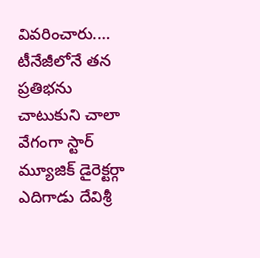వివరించారు.…
టీనేజీలోనే తన ప్రతిభను చాటుకుని చాలా వేగంగా స్టార్ మ్యూజిక్ డైరెక్టర్గా ఎదిగాడు దేవిశ్రీ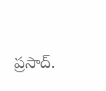ప్రసాద్.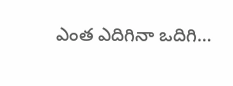ఎంత ఎదిగినా ఒదిగి…